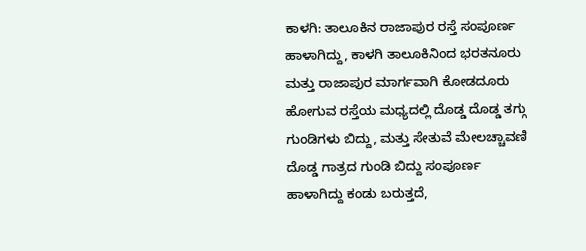ಕಾಳಗಿ: ತಾಲೂಕಿನ ರಾಜಾಪುರ ರಸ್ತೆ ಸಂಪೂರ್ಣ ಹಾಳಾಗಿದ್ದು, ಕಾಳಗಿ ತಾಲೂಕಿನಿಂದ ಭರತನೂರು ಮತ್ತು ರಾಜಾಪುರ ಮಾರ್ಗವಾಗಿ ಕೋಡದೂರು ಹೋಗುವ ರಸ್ತೆಯ ಮಧ್ಯದಲ್ಲಿ ದೊಡ್ಡ ದೊಡ್ಡ ತಗ್ಗು ಗುಂಡಿಗಳು ಬಿದ್ದು, ಮತ್ತು ಸೇತುವೆ ಮೇಲಚ್ಚಾವಣಿ ದೊಡ್ಡ ಗಾತ್ರದ ಗುಂಡಿ ಬಿದ್ದು ಸಂಪೂರ್ಣ ಹಾಳಾಗಿದ್ದು ಕಂಡು ಬರುತ್ತದೆ,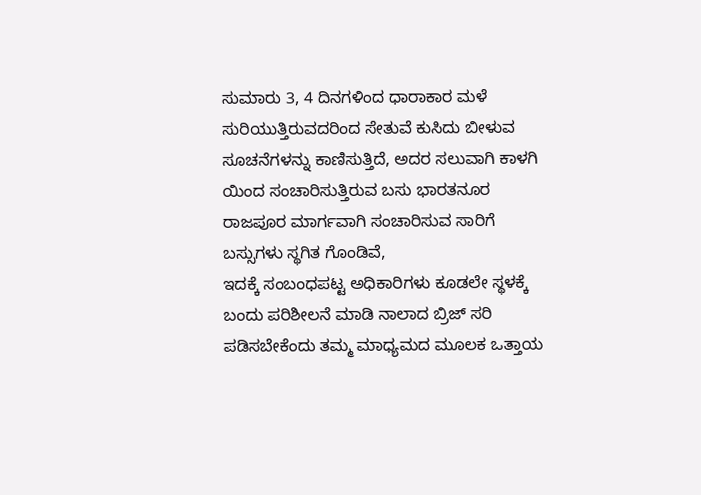ಸುಮಾರು 3, 4 ದಿನಗಳಿಂದ ಧಾರಾಕಾರ ಮಳೆ ಸುರಿಯುತ್ತಿರುವದರಿಂದ ಸೇತುವೆ ಕುಸಿದು ಬೀಳುವ ಸೂಚನೆಗಳನ್ನು ಕಾಣಿಸುತ್ತಿದೆ, ಅದರ ಸಲುವಾಗಿ ಕಾಳಗಿ ಯಿಂದ ಸಂಚಾರಿಸುತ್ತಿರುವ ಬಸು ಭಾರತನೂರ ರಾಜಪೂರ ಮಾರ್ಗವಾಗಿ ಸಂಚಾರಿಸುವ ಸಾರಿಗೆ ಬಸ್ಸುಗಳು ಸ್ಥಗಿತ ಗೊಂಡಿವೆ,
ಇದಕ್ಕೆ ಸಂಬಂಧಪಟ್ಟ ಅಧಿಕಾರಿಗಳು ಕೂಡಲೇ ಸ್ಥಳಕ್ಕೆ ಬಂದು ಪರಿಶೀಲನೆ ಮಾಡಿ ನಾಲಾದ ಬ್ರಿಜ್ ಸರಿ ಪಡಿಸಬೇಕೆಂದು ತಮ್ಮ ಮಾಧ್ಯಮದ ಮೂಲಕ ಒತ್ತಾಯ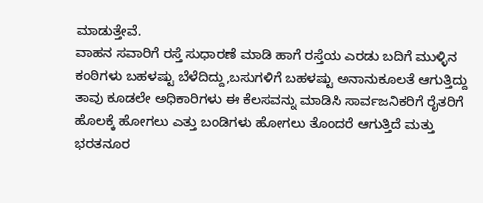ಮಾಡುತ್ತೇವೆ.
ವಾಹನ ಸವಾರಿಗೆ ರಸ್ತೆ ಸುಧಾರಣೆ ಮಾಡಿ ಹಾಗೆ ರಸ್ತೆಯ ಎರಡು ಬದಿಗೆ ಮುಳ್ಳಿನ ಕಂಠಿಗಳು ಬಹಳಷ್ಟು ಬೆಳೆದಿದ್ದು,ಬಸುಗಳಿಗೆ ಬಹಳಷ್ಟು ಅನಾನುಕೂಲತೆ ಆಗುತ್ತಿದ್ದು ತಾವು ಕೂಡಲೇ ಅಧಿಕಾರಿಗಳು ಈ ಕೆಲಸವನ್ನು ಮಾಡಿಸಿ ಸಾರ್ವಜನಿಕರಿಗೆ ರೈತರಿಗೆ ಹೊಲಕ್ಕೆ ಹೋಗಲು ಎತ್ತು ಬಂಡಿಗಳು ಹೋಗಲು ತೊಂದರೆ ಆಗುತ್ತಿದೆ ಮತ್ತು ಭರತನೂರ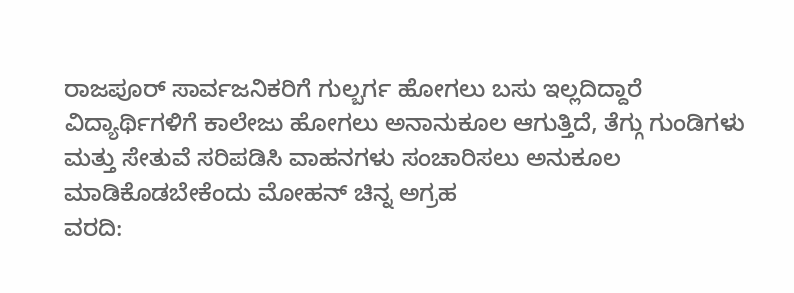ರಾಜಪೂರ್ ಸಾರ್ವಜನಿಕರಿಗೆ ಗುಲ್ಬರ್ಗ ಹೋಗಲು ಬಸು ಇಲ್ಲದಿದ್ದಾರೆ ವಿದ್ಯಾರ್ಥಿಗಳಿಗೆ ಕಾಲೇಜು ಹೋಗಲು ಅನಾನುಕೂಲ ಆಗುತ್ತಿದೆ, ತೆಗ್ಗು ಗುಂಡಿಗಳು ಮತ್ತು ಸೇತುವೆ ಸರಿಪಡಿಸಿ ವಾಹನಗಳು ಸಂಚಾರಿಸಲು ಅನುಕೂಲ ಮಾಡಿಕೊಡಬೇಕೆಂದು ಮೋಹನ್ ಚಿನ್ನ ಅಗ್ರಹ
ವರದಿ: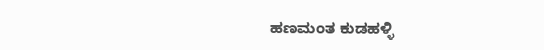ಹಣಮಂತ ಕುಡಹಳ್ಳಿ